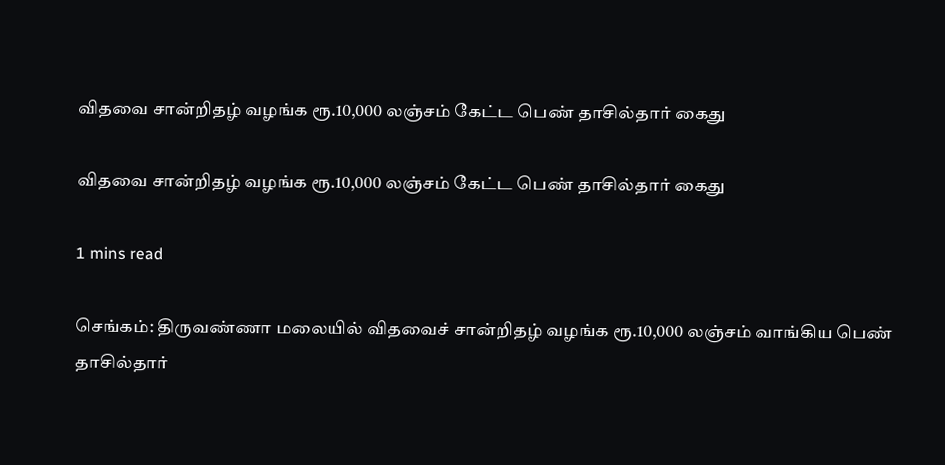விதவை சான்றிதழ் வழங்க ரூ.10,000 லஞ்சம் கேட்ட பெண் தாசில்தார் கைது

விதவை சான்றிதழ் வழங்க ரூ.10,000 லஞ்சம் கேட்ட பெண் தாசில்தார் கைது

1 mins read

செங்கம்: திருவண்ணா மலையில் விதவைச் சான்றிதழ் வழங்க ரூ.10,000 லஞ்சம் வாங்கிய பெண் தாசில்தார்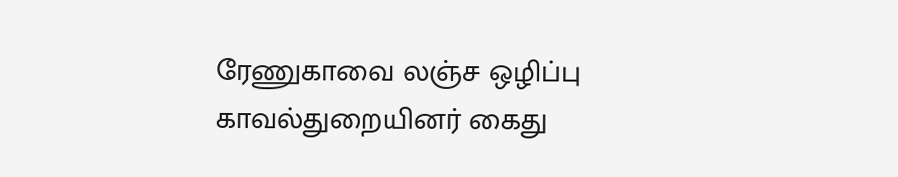ரேணுகாவை லஞ்ச ஒழிப்பு காவல்துறையினர் கைது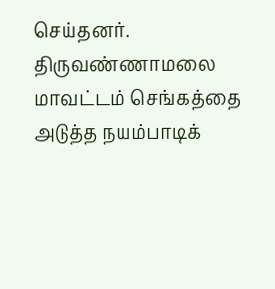செய்தனர். திருவண்ணாமலை மாவட்டம் செங்கத்தை அடுத்த நயம்பாடிக்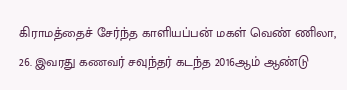கிராமத்தைச் சேர்ந்த காளியப்பன் மகள் வெண் ணிலா, 26. இவரது கணவர் சவுந்தர் கடந்த 2016ஆம் ஆண்டு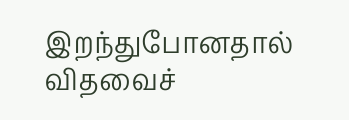இறந்துபோனதால் விதவைச்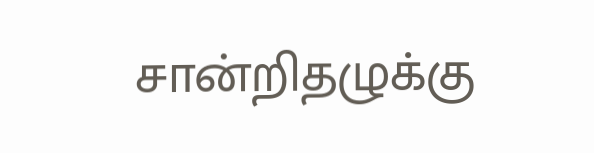சான்றிதழுக்கு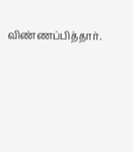விண்ணப்பித்தார்.